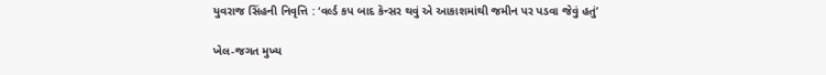યુવરાજ સિંહની નિવૃત્તિ : ‘વર્લ્ડ કપ બાદ કૅન્સર થવું એ આકાશમાંથી જમીન પર પડવા જેવું હતું’

ખેલ-જગત મુખ્ય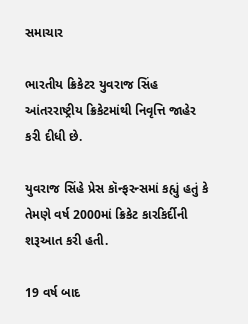સમાચાર

ભારતીય ક્રિકેટર યુવરાજ સિંહ આંતરરાષ્ટ્રીય ક્રિકેટમાંથી નિવૃત્તિ જાહેર કરી દીધી છે.

યુવરાજ સિંહે પ્રેસ કૉન્ફરન્સમાં કહ્યું હતું કે તેમણે વર્ષ 2000માં ક્રિકેટ કારકિર્દીની શરૂઆત કરી હતી.

19 વર્ષ બાદ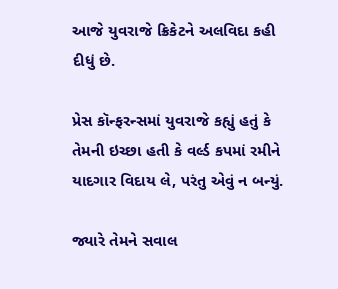આજે યુવરાજે ક્રિકેટને અલવિદા કહી દીધું છે.

પ્રેસ કૉન્ફરન્સમાં યુવરાજે કહ્યું હતું કે તેમની ઇચ્છા હતી કે વર્લ્ડ કપમાં રમીને યાદગાર વિદાય લે, પરંતુ એવું ન બન્યું.

જ્યારે તેમને સવાલ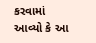કરવામાં આવ્યો કે આ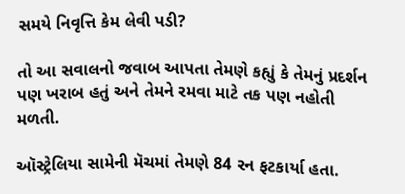સમયે નિવૃત્તિ કેમ લેવી પડી?

તો આ સવાલનો જવાબ આપતા તેમણે કહ્યું કે તેમનું પ્રદર્શન પણ ખરાબ હતું અને તેમને રમવા માટે તક પણ નહોતી મળતી.

ઑસ્ટ્રેલિયા સામેની મૅચમાં તેમણે 84 રન ફટકાર્યા હતા.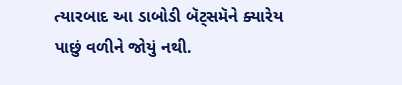ત્યારબાદ આ ડાબોડી બૅટ્સમૅને ક્યારેય પાછું વળીને જોયું નથી.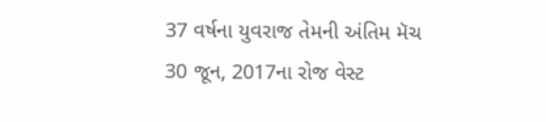37 વર્ષના યુવરાજ તેમની અંતિમ મૅચ 30 જૂન, 2017ના રોજ વેસ્ટ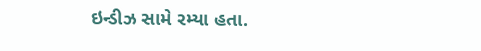ઇન્ડીઝ સામે રમ્યા હતા.